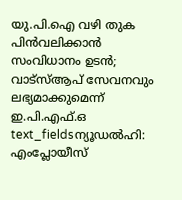യു.പി.ഐ വഴി തുക പിൻവലിക്കാൻ സംവിധാനം ഉടൻ; വാട്സ്ആപ് സേവനവും ലഭ്യമാക്കുമെന്ന് ഇ.പി.എഫ്.ഒ
text_fieldsന്യൂഡൽഹി: എംപ്ലോയീസ്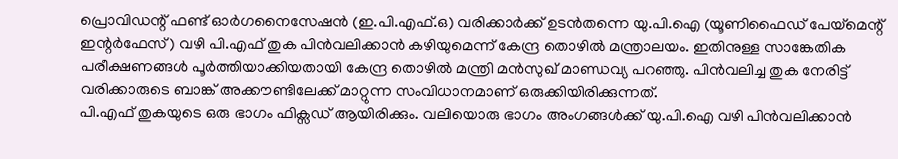പ്രൊവിഡന്റ് ഫണ്ട് ഓർഗനൈസേഷൻ (ഇ.പി.എഫ്.ഒ) വരിക്കാർക്ക് ഉടൻതന്നെ യു.പി.ഐ (യൂണിഫൈഡ് പേയ്മെന്റ് ഇന്റർഫേസ്) വഴി പി.എഫ് തുക പിൻവലിക്കാൻ കഴിയുമെന്ന് കേന്ദ്ര തൊഴിൽ മന്ത്രാലയം. ഇതിനുള്ള സാങ്കേതിക പരീക്ഷണങ്ങൾ പൂർത്തിയാക്കിയതായി കേന്ദ്ര തൊഴിൽ മന്ത്രി മൻസുഖ് മാണ്ഡവ്യ പറഞ്ഞു. പിൻവലിച്ച തുക നേരിട്ട് വരിക്കാരുടെ ബാങ്ക് അക്കൗണ്ടിലേക്ക് മാറ്റുന്ന സംവിധാനമാണ് ഒരുക്കിയിരിക്കുന്നത്.
പി.എഫ് തുകയുടെ ഒരു ഭാഗം ഫിക്സഡ് ആയിരിക്കും. വലിയൊരു ഭാഗം അംഗങ്ങൾക്ക് യു.പി.ഐ വഴി പിൻവലിക്കാൻ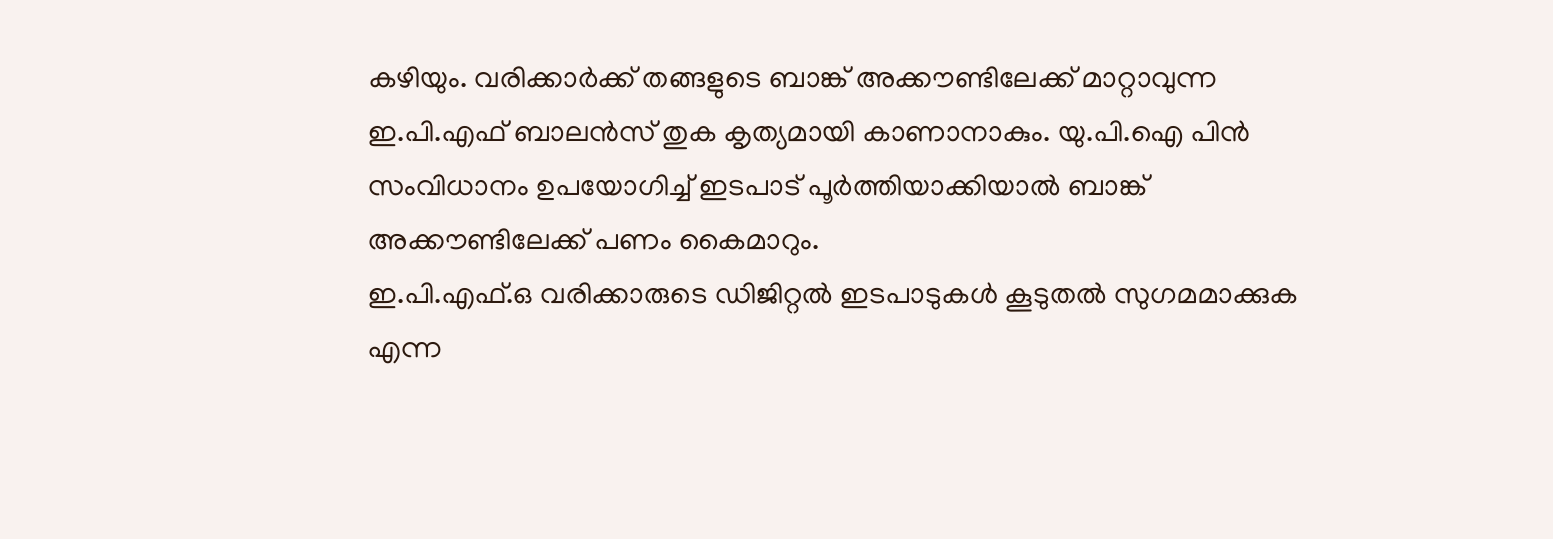കഴിയും. വരിക്കാർക്ക് തങ്ങളുടെ ബാങ്ക് അക്കൗണ്ടിലേക്ക് മാറ്റാവുന്ന ഇ.പി.എഫ് ബാലൻസ് തുക കൃത്യമായി കാണാനാകും. യു.പി.ഐ പിൻ സംവിധാനം ഉപയോഗിച്ച് ഇടപാട് പൂർത്തിയാക്കിയാൽ ബാങ്ക് അക്കൗണ്ടിലേക്ക് പണം കൈമാറും.
ഇ.പി.എഫ്.ഒ വരിക്കാരുടെ ഡിജിറ്റൽ ഇടപാടുകൾ കൂടുതൽ സുഗമമാക്കുക എന്ന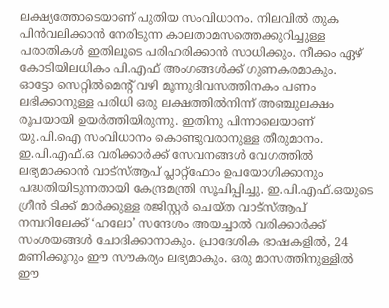ലക്ഷ്യത്തോടെയാണ് പുതിയ സംവിധാനം. നിലവിൽ തുക പിൻവലിക്കാൻ നേരിടുന്ന കാലതാമസത്തെക്കുറിച്ചുള്ള പരാതികൾ ഇതിലൂടെ പരിഹരിക്കാൻ സാധിക്കും. നീക്കം ഏഴ് കോടിയിലധികം പി.എഫ് അംഗങ്ങൾക്ക് ഗുണകരമാകും.
ഓട്ടോ സെറ്റിൽമെന്റ് വഴി മൂന്നുദിവസത്തിനകം പണം ലഭിക്കാനുള്ള പരിധി ഒരു ലക്ഷത്തിൽനിന്ന് അഞ്ചുലക്ഷം രൂപയായി ഉയർത്തിയിരുന്നു. ഇതിനു പിന്നാലെയാണ് യു.പി.ഐ സംവിധാനം കൊണ്ടുവരാനുള്ള തീരുമാനം.
ഇ.പി.എഫ്.ഒ വരിക്കാർക്ക് സേവനങ്ങൾ വേഗത്തിൽ ലഭ്യമാക്കാൻ വാട്സ്ആപ് പ്ലാറ്റ്ഫോം ഉപയോഗിക്കാനും പദ്ധതിയിടുന്നതായി കേന്ദ്രമന്ത്രി സൂചിപ്പിച്ചു. ഇ.പി.എഫ്.ഒയുടെ ഗ്രീൻ ടിക്ക് മാർക്കുള്ള രജിസ്റ്റർ ചെയ്ത വാട്സ്ആപ് നമ്പറിലേക്ക് ‘ഹലോ’ സന്ദേശം അയച്ചാൽ വരിക്കാർക്ക് സംശയങ്ങൾ ചോദിക്കാനാകും. പ്രാദേശിക ഭാഷകളിൽ, 24 മണിക്കൂറും ഈ സൗകര്യം ലഭ്യമാകും. ഒരു മാസത്തിനുള്ളിൽ ഈ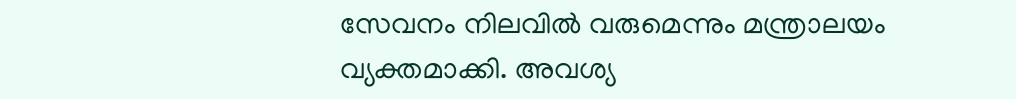സേവനം നിലവിൽ വരുമെന്നും മന്ത്രാലയം വ്യക്തമാക്കി. അവശ്യ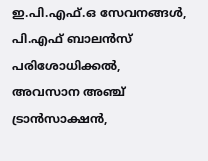ഇ.പി.എഫ്.ഒ സേവനങ്ങൾ, പി.എഫ് ബാലൻസ് പരിശോധിക്കൽ, അവസാന അഞ്ച് ട്രാൻസാക്ഷൻ,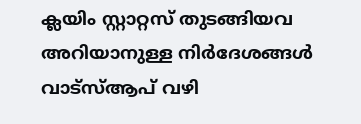ക്ലയിം സ്റ്റാറ്റസ് തുടങ്ങിയവ അറിയാനുള്ള നിർദേശങ്ങൾ വാട്സ്ആപ് വഴി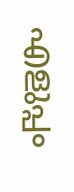എളുപ്പം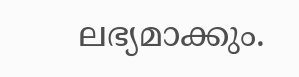ലഭ്യമാക്കും.